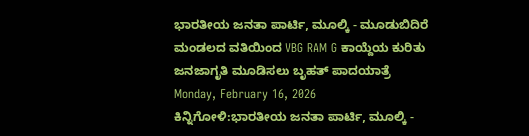ಭಾರತೀಯ ಜನತಾ ಪಾರ್ಟಿ, ಮೂಲ್ಕಿ - ಮೂಡುಬಿದಿರೆ ಮಂಡಲದ ವತಿಯಿಂದ VBG RAM G ಕಾಯ್ದೆಯ ಕುರಿತು ಜನಜಾಗೃತಿ ಮೂಡಿಸಲು ಬೃಹತ್ ಪಾದಯಾತ್ರೆ
Monday, February 16, 2026
ಕಿನ್ನಿಗೋಳಿ:ಭಾರತೀಯ ಜನತಾ ಪಾರ್ಟಿ, ಮೂಲ್ಕಿ -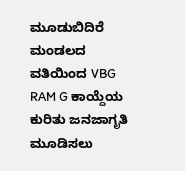ಮೂಡುಬಿದಿರೆ ಮಂಡಲದ ವತಿಯಿಂದ VBG RAM G ಕಾಯ್ದೆಯ ಕುರಿತು ಜನಜಾಗೃತಿ ಮೂಡಿಸಲು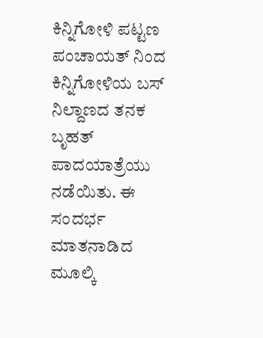ಕಿನ್ನಿಗೋಳಿ ಪಟ್ಟಣ ಪಂಚಾಯತ್ ನಿಂದ ಕಿನ್ನಿಗೋಳಿಯ ಬಸ್ ನಿಲ್ದಾಣದ ತನಕ ಬೃಹತ್ ಪಾದಯಾತ್ರೆಯು ನಡೆಯಿತು. ಈ ಸಂದರ್ಭ ಮಾತನಾಡಿದ ಮೂಲ್ಕಿ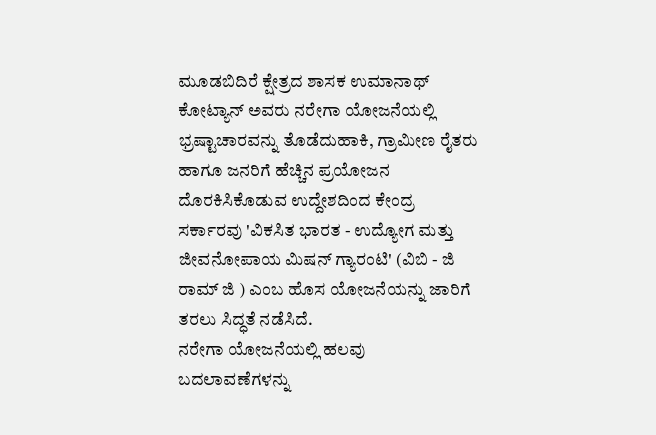ಮೂಡಬಿದಿರೆ ಕ್ಷೇತ್ರದ ಶಾಸಕ ಉಮಾನಾಥ್ ಕೋಟ್ಯಾನ್ ಅವರು ನರೇಗಾ ಯೋಜನೆಯಲ್ಲಿ ಭ್ರಷ್ಟಾಚಾರವನ್ನು ತೊಡೆದುಹಾಕಿ, ಗ್ರಾಮೀಣ ರೈತರು ಹಾಗೂ ಜನರಿಗೆ ಹೆಚ್ಚಿನ ಪ್ರಯೋಜನ ದೊರಕಿಸಿಕೊಡುವ ಉದ್ದೇಶದಿಂದ ಕೇಂದ್ರ ಸರ್ಕಾರವು 'ವಿಕಸಿತ ಭಾರತ - ಉದ್ಯೋಗ ಮತ್ತು ಜೀವನೋಪಾಯ ಮಿಷನ್ ಗ್ಯಾರಂಟಿ' (ವಿಬಿ - ಜಿ ರಾಮ್ ಜಿ ) ಎಂಬ ಹೊಸ ಯೋಜನೆಯನ್ನು ಜಾರಿಗೆ ತರಲು ಸಿದ್ಧತೆ ನಡೆಸಿದೆ.
ನರೇಗಾ ಯೋಜನೆಯಲ್ಲಿ ಹಲವು ಬದಲಾವಣೆಗಳನ್ನು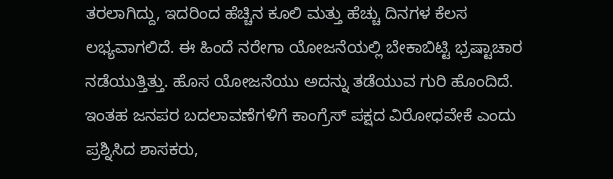ತರಲಾಗಿದ್ದು, ಇದರಿಂದ ಹೆಚ್ಚಿನ ಕೂಲಿ ಮತ್ತು ಹೆಚ್ಚು ದಿನಗಳ ಕೆಲಸ ಲಭ್ಯವಾಗಲಿದೆ. ಈ ಹಿಂದೆ ನರೇಗಾ ಯೋಜನೆಯಲ್ಲಿ ಬೇಕಾಬಿಟ್ಟಿ ಭ್ರಷ್ಟಾಚಾರ ನಡೆಯುತ್ತಿತ್ತು. ಹೊಸ ಯೋಜನೆಯು ಅದನ್ನು ತಡೆಯುವ ಗುರಿ ಹೊಂದಿದೆ. ಇಂತಹ ಜನಪರ ಬದಲಾವಣೆಗಳಿಗೆ ಕಾಂಗ್ರೆಸ್ ಪಕ್ಷದ ವಿರೋಧವೇಕೆ ಎಂದು ಪ್ರಶ್ನಿಸಿದ ಶಾಸಕರು,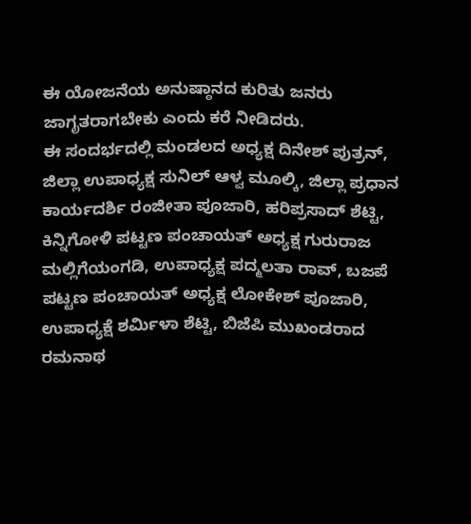ಈ ಯೋಜನೆಯ ಅನುಷ್ಠಾನದ ಕುರಿತು ಜನರು ಜಾಗೃತರಾಗಬೇಕು ಎಂದು ಕರೆ ನೀಡಿದರು.
ಈ ಸಂದರ್ಭದಲ್ಲಿ ಮಂಡಲದ ಅಧ್ಯಕ್ಷ ದಿನೇಶ್ ಪುತ್ರನ್, ಜಿಲ್ಲಾ ಉಪಾಧ್ಯಕ್ಷ ಸುನಿಲ್ ಆಳ್ವ ಮೂಲ್ಕಿ, ಜಿಲ್ಲಾ ಪ್ರಧಾನ ಕಾರ್ಯದರ್ಶಿ ರಂಜೀತಾ ಪೂಜಾರಿ, ಹರಿಪ್ರಸಾದ್ ಶೆಟ್ಟಿ, ಕಿನ್ನಿಗೋಳಿ ಪಟ್ಟಣ ಪಂಚಾಯತ್ ಅಧ್ಯಕ್ಷ ಗುರುರಾಜ ಮಲ್ಲಿಗೆಯಂಗಡಿ, ಉಪಾಧ್ಯಕ್ಷ ಪದ್ಮಲತಾ ರಾವ್, ಬಜಪೆ ಪಟ್ಟಣ ಪಂಚಾಯತ್ ಅಧ್ಯಕ್ಷ ಲೋಕೇಶ್ ಪೂಜಾರಿ, ಉಪಾಧ್ಯಕ್ಷೆ ಶರ್ಮಿಳಾ ಶೆಟ್ಟಿ, ಬಿಜೆಪಿ ಮುಖಂಡರಾದ ರಮನಾಥ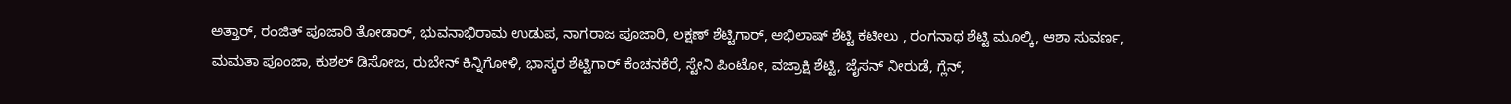ಅತ್ತಾರ್, ರಂಜಿತ್ ಪೂಜಾರಿ ತೋಡಾರ್, ಭುವನಾಭಿರಾಮ ಉಡುಪ, ನಾಗರಾಜ ಪೂಜಾರಿ, ಲಕ್ಷಣ್ ಶೆಟ್ಟಿಗಾರ್, ಅಭಿಲಾಷ್ ಶೆಟ್ಟಿ ಕಟೀಲು , ರಂಗನಾಥ ಶೆಟ್ಟಿ ಮೂಲ್ಕಿ, ಆಶಾ ಸುವರ್ಣ, ಮಮತಾ ಪೂಂಜಾ, ಕುಶಲ್ ಡಿಸೋಜ, ರುಬೇನ್ ಕಿನ್ನಿಗೋಳಿ, ಭಾಸ್ಕರ ಶೆಟ್ಟಿಗಾರ್ ಕೆಂಚನಕೆರೆ, ಸ್ಟೇನಿ ಪಿಂಟೋ, ವಜ್ರಾಕ್ಷಿ ಶೆಟ್ಟಿ, ಜೈಸನ್ ನೀರುಡೆ, ಗ್ಲೆನ್,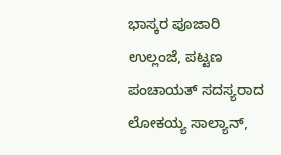ಭಾಸ್ಕರ ಪೂಜಾರಿ ಉಲ್ಲಂಜೆ, ಪಟ್ಟಣ ಪಂಚಾಯತ್ ಸದಸ್ಯರಾದ ಲೋಕಯ್ಯ ಸಾಲ್ಯಾನ್,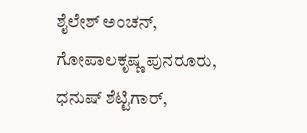ಶೈಲೇಶ್ ಅಂಚನ್, ಗೋಪಾಲಕೃಷ್ಣ ಪುನರೂರು, ಧನುಷ್ ಶೆಟ್ಟಿಗಾರ್,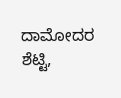ದಾಮೋದರ ಶೆಟ್ಟಿ,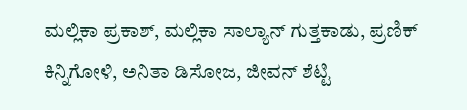ಮಲ್ಲಿಕಾ ಪ್ರಕಾಶ್, ಮಲ್ಲಿಕಾ ಸಾಲ್ಯಾನ್ ಗುತ್ತಕಾಡು, ಪ್ರಣಿಕ್ ಕಿನ್ನಿಗೋಳಿ, ಅನಿತಾ ಡಿಸೋಜ, ಜೀವನ್ ಶೆಟ್ಟಿ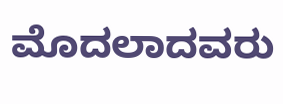ಮೊದಲಾದವರು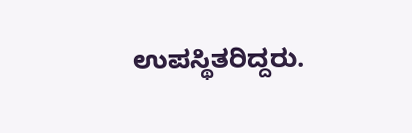ಉಪಸ್ಥಿತರಿದ್ದರು.